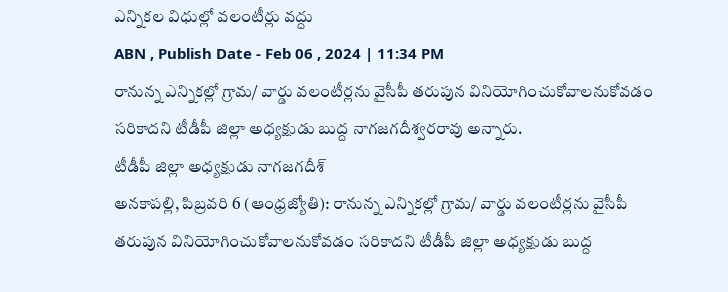ఎన్నికల విధుల్లో వలంటీర్లు వద్దు
ABN , Publish Date - Feb 06 , 2024 | 11:34 PM
రానున్న ఎన్నికల్లో గ్రామ/ వార్డు వలంటీర్లను వైసీపీ తరుపున వినియోగించుకోవాలనుకోవడం సరికాదని టీడీపీ జిల్లా అధ్యక్షుడు బుద్ద నాగజగదీశ్వరరావు అన్నారు.
టీడీపీ జిల్లా అధ్యక్షుడు నాగజగదీశ్
అనకాపల్లి, పిబ్రవరి 6 (ఆంధ్రజ్యోతి): రానున్న ఎన్నికల్లో గ్రామ/ వార్డు వలంటీర్లను వైసీపీ తరుపున వినియోగించుకోవాలనుకోవడం సరికాదని టీడీపీ జిల్లా అధ్యక్షుడు బుద్ద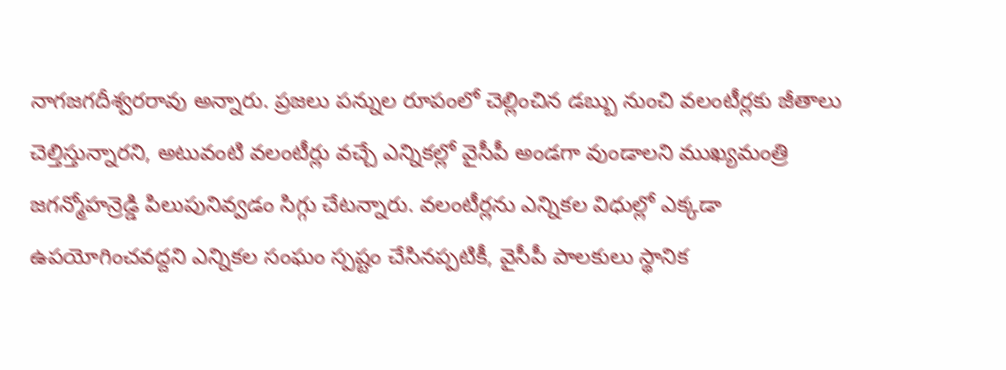నాగజగదీశ్వరరావు అన్నారు. ప్రజలు పన్నుల రూపంలో చెల్లించిన డబ్బు నుంచి వలంటీర్లకు జీతాలు చెల్తిస్తున్నారని, అటువంటి వలంటీర్లు వచ్చే ఎన్నికల్లో వైసీపీ అండగా వుండాలని ముఖ్యమంత్రి జగన్మోహన్రెడ్డి పిలుపునివ్వడం సిగ్గు చేటన్నారు. వలంటీర్లను ఎన్నికల విధుల్లో ఎక్కడా ఉపయోగించవద్దని ఎన్నికల సంఘం స్పష్టం చేసినప్పటికీ, వైసీపీ పాలకులు స్థానిక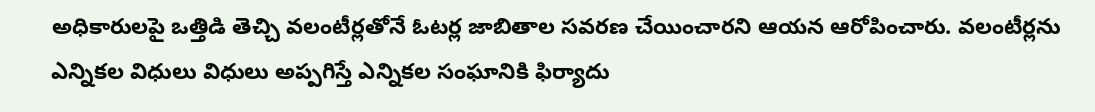అధికారులపై ఒత్తిడి తెచ్చి వలంటీర్లతోనే ఓటర్ల జాబితాల సవరణ చేయించారని ఆయన ఆరోపించారు. వలంటీర్లను ఎన్నికల విధులు విధులు అప్పగిస్తే ఎన్నికల సంఘానికి ఫిర్యాదు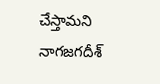చేస్తామని నాగజగదీశ్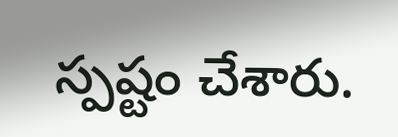స్పష్టం చేశారు.